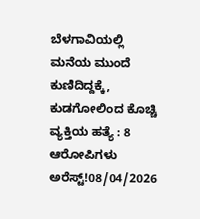ಬೆಳಗಾವಿಯಲ್ಲಿ ಮನೆಯ ಮುಂದೆ ಕುಣಿದಿದ್ದಕ್ಕೆ, ಕುಡಗೋಲಿಂದ ಕೊಚ್ಚಿ ವ್ಯಕ್ತಿಯ ಹತ್ಯೆ : 8 ಆರೋಪಿಗಳು ಅರೆಸ್ಟ್!08/04/2026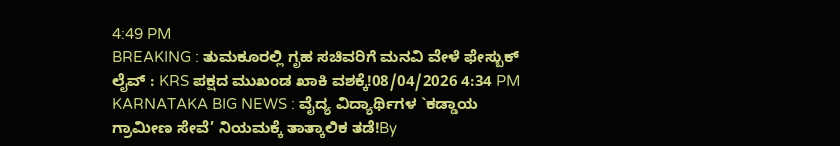4:49 PM
BREAKING : ತುಮಕೂರಲ್ಲಿ ಗೃಹ ಸಚಿವರಿಗೆ ಮನವಿ ವೇಳೆ ಫೇಸ್ಬುಕ್ ಲೈವ್ : KRS ಪಕ್ಷದ ಮುಖಂಡ ಖಾಕಿ ವಶಕ್ಕೆ!08/04/2026 4:34 PM
KARNATAKA BIG NEWS : ವೈದ್ಯ ವಿದ್ಯಾರ್ಥಿಗಳ `ಕಡ್ಡಾಯ ಗ್ರಾಮೀಣ ಸೇವೆ’ ನಿಯಮಕ್ಕೆ ತಾತ್ಕಾಲಿಕ ತಡೆ!By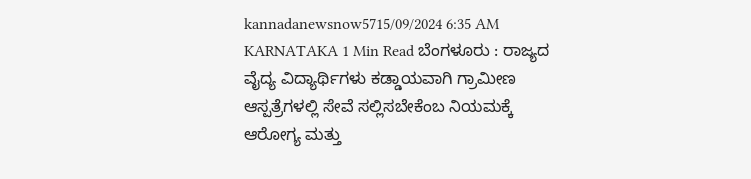kannadanewsnow5715/09/2024 6:35 AM KARNATAKA 1 Min Read ಬೆಂಗಳೂರು : ರಾಜ್ಯದ ವೈದ್ಯ ವಿದ್ಯಾರ್ಥಿಗಳು ಕಡ್ಡಾಯವಾಗಿ ಗ್ರಾಮೀಣ ಆಸ್ಪತ್ರೆಗಳಲ್ಲಿ ಸೇವೆ ಸಲ್ಲಿಸಬೇಕೆಂಬ ನಿಯಮಕ್ಕೆ ಆರೋಗ್ಯ ಮತ್ತು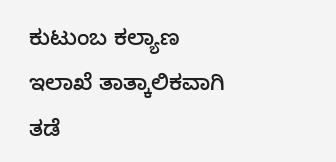ಕುಟುಂಬ ಕಲ್ಯಾಣ ಇಲಾಖೆ ತಾತ್ಕಾಲಿಕವಾಗಿ ತಡೆ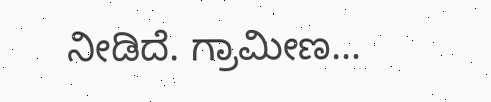ನೀಡಿದೆ. ಗ್ರಾಮೀಣ…